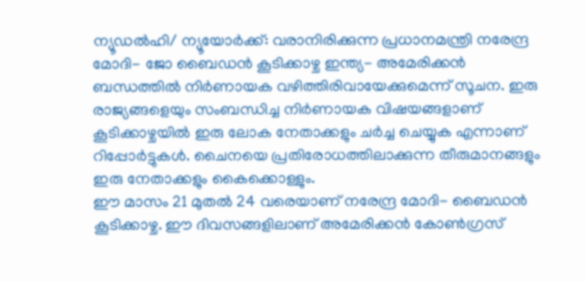ന്യൂഡൽഹി/ ന്യൂയോർക്ക്: വരാനിരിക്കുന്ന പ്രധാനമന്ത്രി നരേന്ദ്ര മോദി- ജോ ബൈഡൻ കൂടിക്കാഴ്ച ഇന്ത്യ- അമേരിക്കൻ ബന്ധത്തിൽ നിർണായക വഴിത്തിരിവായേക്കുമെന്ന് സൂചന. ഇരു രാജ്യങ്ങളെയും സംബന്ധിച്ച നിർണായക വിഷയങ്ങളാണ് കൂടിക്കാഴ്ചയിൽ ഇരു ലോക നേതാക്കളും ചർച്ച ചെയ്യുക എന്നാണ് റിപ്പോർട്ടുകൾ. ചൈനയെ പ്രതിരോധത്തിലാക്കുന്ന തീരുമാനങ്ങളും ഇരു നേതാക്കളും കൈക്കൊള്ളും.
ഈ മാസം 21 മുതൽ 24 വരെയാണ് നരേന്ദ്ര മോദി- ബൈഡൻ കൂടിക്കാഴ്ച. ഈ ദിവസങ്ങളിലാണ് അമേരിക്കൻ കോൺഗ്രസ്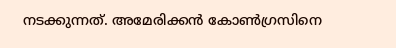നടക്കുന്നത്. അമേരിക്കൻ കോൺഗ്രസിനെ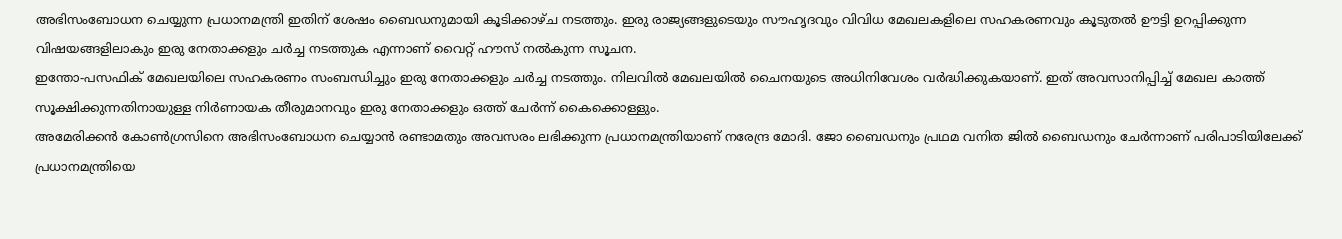അഭിസംബോധന ചെയ്യുന്ന പ്രധാനമന്ത്രി ഇതിന് ശേഷം ബൈഡനുമായി കൂടിക്കാഴ്ച നടത്തും. ഇരു രാജ്യങ്ങളുടെയും സൗഹൃദവും വിവിധ മേഖലകളിലെ സഹകരണവും കൂടുതൽ ഊട്ടി ഉറപ്പിക്കുന്ന വിഷയങ്ങളിലാകും ഇരു നേതാക്കളും ചർച്ച നടത്തുക എന്നാണ് വൈറ്റ് ഹൗസ് നൽകുന്ന സൂചന.
ഇന്തോ-പസഫിക് മേഖലയിലെ സഹകരണം സംബന്ധിച്ചും ഇരു നേതാക്കളും ചർച്ച നടത്തും. നിലവിൽ മേഖലയിൽ ചൈനയുടെ അധിനിവേശം വർദ്ധിക്കുകയാണ്. ഇത് അവസാനിപ്പിച്ച് മേഖല കാത്ത് സൂക്ഷിക്കുന്നതിനായുള്ള നിർണായക തീരുമാനവും ഇരു നേതാക്കളും ഒത്ത് ചേർന്ന് കൈക്കൊള്ളും.
അമേരിക്കൻ കോൺഗ്രസിനെ അഭിസംബോധന ചെയ്യാൻ രണ്ടാമതും അവസരം ലഭിക്കുന്ന പ്രധാനമന്ത്രിയാണ് നരേന്ദ്ര മോദി. ജോ ബൈഡനും പ്രഥമ വനിത ജിൽ ബൈഡനും ചേർന്നാണ് പരിപാടിയിലേക്ക് പ്രധാനമന്ത്രിയെ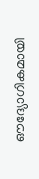ഔദ്യോഗികമായി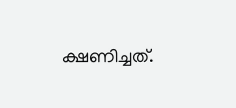ക്ഷണിച്ചത്.